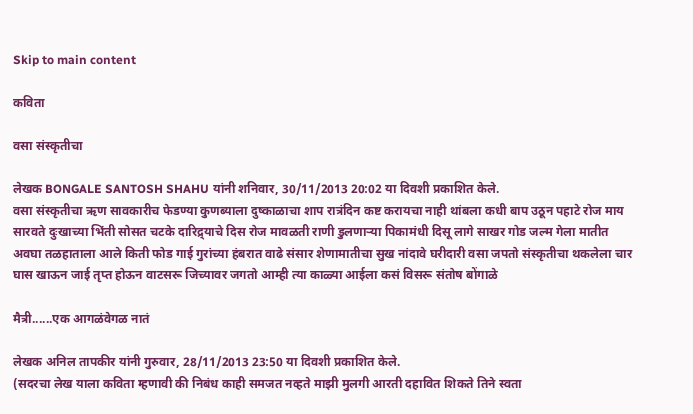Skip to main content

कविता

वसा संस्कृतीचा

लेखक BONGALE SANTOSH SHAHU यांनी शनिवार, 30/11/2013 20:02 या दिवशी प्रकाशित केले.
वसा संस्कृतीचा ऋण सावकारीच फेडण्या कुणब्याला दुष्काळाचा शाप रात्रंदिन कष्ट करायचा नाही थांबला कधी बाप उठून पहाटे रोज माय सारवते दुःखाच्या भिंती सोसत चटके दारिद्र्याचे दिस रोज मावळती राणी डुलणाऱ्या पिकामंधी दिसू लागे साखर गोड जल्म गेला मातीत अवघा तळहाताला आले किती फोड गाई गुरांच्या हंबरात वाढे संसार शेणामातीचा सुख नांदावे घरीदारी वसा जपतो संस्कृतीचा थकलेला चार घास खाऊन जाई तृप्त होऊन वाटसरू जिच्यावर जगतो आम्ही त्या काळ्या आईला कसं विसरू संतोष बोंगाळे

मैत्री......एक आगळंवेगळ नातं

लेखक अनिल तापकीर यांनी गुरुवार, 28/11/2013 23:50 या दिवशी प्रकाशित केले.
(सदरचा लेख याला कविता म्हणावी की निबंध काही समजत नव्हते माझी मुलगी आरती दहावित शिकते तिने स्वता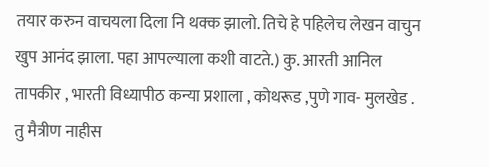तयार करुन वाचयला दिला नि थक्क झालो. तिचे हे पहिलेच लेखन वाचुन खुप आनंद झाला. पहा आपल्याला कशी वाटते.) कु. आरती आनिल तापकीर , भारती विध्यापीठ कन्या प्रशाला , कोथरूड ,पुणे गाव- मुलखेड . तु मैत्रीण नाहीस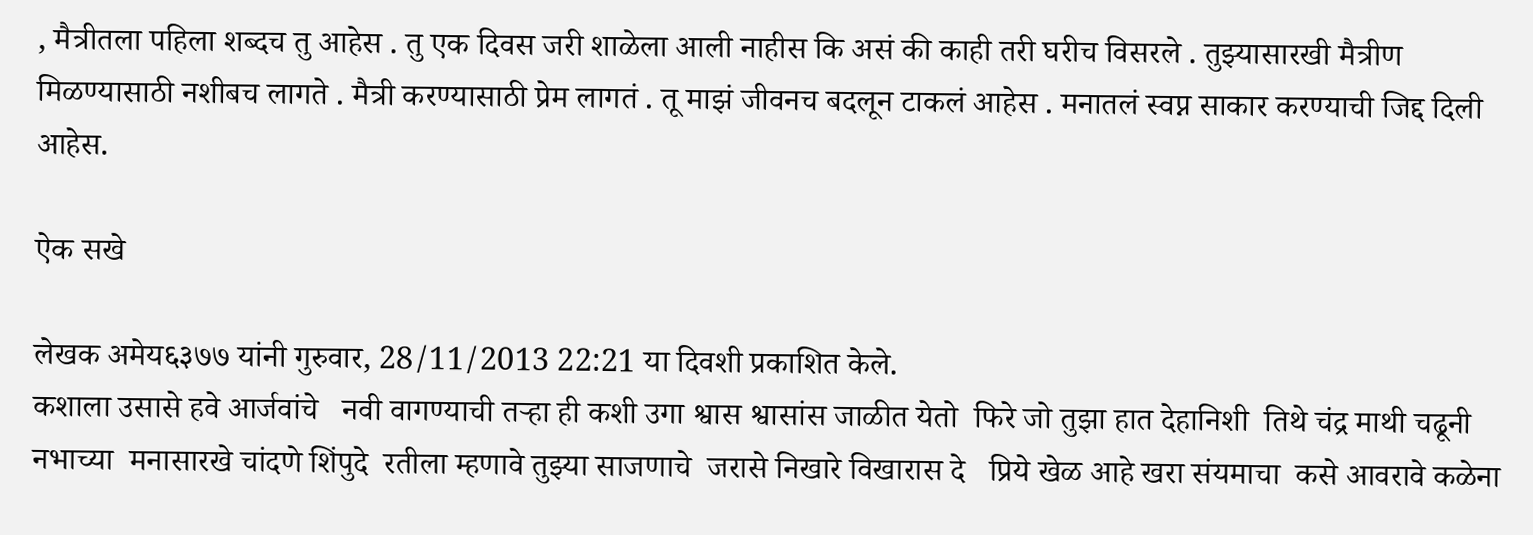, मैत्रीतला पहिला शब्दच तु आहेस . तु एक दिवस जरी शाळेला आली नाहीस कि असं की काही तरी घरीच विसरले . तुझ्यासारखी मैत्रीण मिळण्यासाठी नशीबच लागते . मैत्री करण्यासाठी प्रेम लागतं . तू माझं जीवनच बदलून टाकलं आहेस . मनातलं स्वप्न साकार करण्याची जिद्द दिली आहेस.

ऐक सखे

लेखक अमेय६३७७ यांनी गुरुवार, 28/11/2013 22:21 या दिवशी प्रकाशित केले.
कशाला उसासे हवे आर्जवांचे   नवी वागण्याची तर्‍हा ही कशी उगा श्वास श्वासांस जाळीत येतो  फिरे जो तुझा हात देहानिशी  तिथे चंद्र माथी चढूनी नभाच्या  मनासारखे चांदणे शिंपुदे  रतीला म्हणावे तुझ्या साजणाचे  जरासे निखारे विखारास दे   प्रिये खेळ आहे खरा संयमाचा  कसे आवरावे कळेना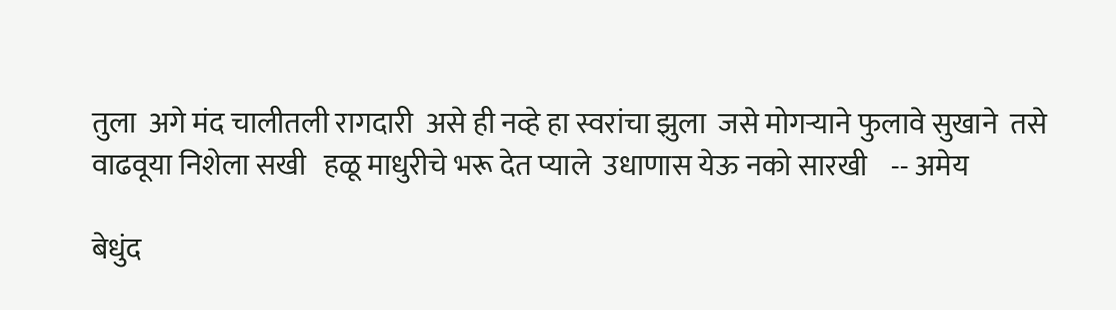तुला  अगे मंद चालीतली रागदारी  असे ही नव्हे हा स्वरांचा झुला  जसे मोगर्‍याने फुलावे सुखाने  तसे वाढवूया निशेला सखी   हळू माधुरीचे भरू देत प्याले  उधाणास येऊ नको सारखी    -- अमेय

बेधुंद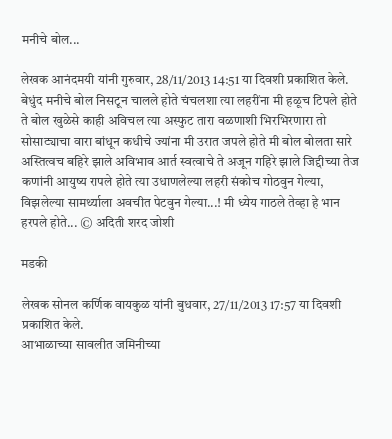मनीचे बोल...

लेखक आनंदमयी यांनी गुरुवार, 28/11/2013 14:51 या दिवशी प्रकाशित केले.
बेधुंद मनीचे बोल निसटून चालले होते चंचलशा त्या लहरींना मी हळूच टिपले होते ते बोल खुळेसे काही अविचल त्या अस्फुट तारा वळणाशी भिरभिरणारा तो सोसाट्याचा वारा बांधून कधीचे ज्यांना मी उरात जपले होते मी बोल बोलता सारे अस्तित्वच बहिरे झाले अविभाव आर्त स्वत्वाचे ते अजून गहिरे झाले जिद्दीच्या तेज कणांनी आयुष्य रापले होते त्या उधाणलेल्या लहरी संकोच गोठवुन गेल्या, विझलेल्या सामर्थ्याला अवचीत पेटवुन गेल्या...! मी ध्येय गाठले तेव्हा हे भान हरपले होते... © अदिती शरद जोशी

मडकी

लेखक सोनल कर्णिक वायकुळ यांनी बुधवार, 27/11/2013 17:57 या दिवशी प्रकाशित केले.
आभाळाच्या सावलीत जमिनीच्या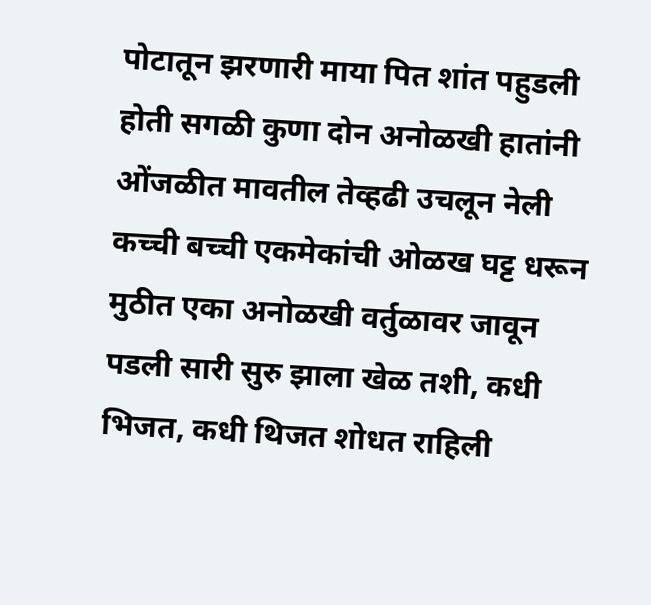पोटातून झरणारी माया पित शांत पहुडली होती सगळी कुणा दोन अनोळखी हातांनी ओंजळीत मावतील तेव्हढी उचलून नेली कच्ची बच्ची एकमेकांची ओळख घट्ट धरून मुठीत एका अनोळखी वर्तुळावर जावून पडली सारी सुरु झाला खेळ तशी, कधी भिजत, कधी थिजत शोधत राहिली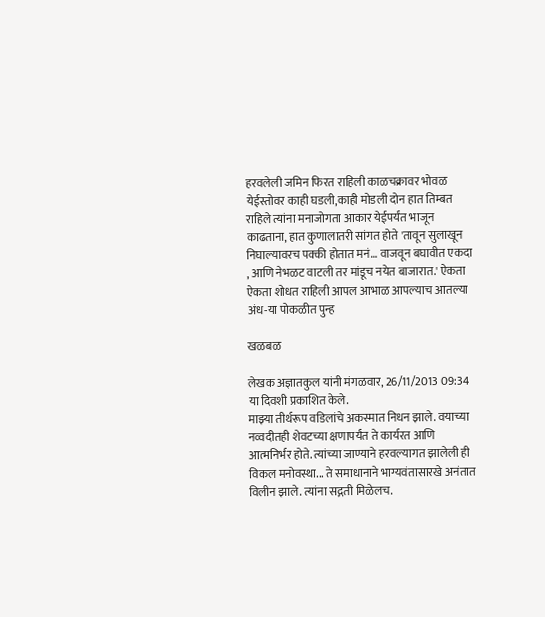हरवलेली जमिन फिरत राहिली काळचक्रावर भोवळ येईस्तोवर काही घडली,काही मोडली दोन हात तिम्बत राहिले त्यांना मनाजोगता आकार येईपर्यंत भाजून काढताना, हात कुणालातरी सांगत होते 'तावून सुलाखून निघाल्यावरच पक्की होतात मनं… वाजवून बघावीत एकदा , आणि नेभळट वाटली तर मांडूच नयेत बाजारात.' ऐकता ऐकता शोधत राहिली आपल आभाळ आपल्याच आतल्या अंध-या पोकळीत पुन्ह

खळबळ

लेखक अज्ञातकुल यांनी मंगळवार, 26/11/2013 09:34 या दिवशी प्रकाशित केले.
माझ्या तीर्थरूप वडिलांचे अकस्मात निधन झाले. वयाच्या नव्वदीतही शेवटच्या क्षणापर्यंत ते कार्यरत आणि आत्मनिर्भर होते. त्यांच्या जाण्याने हरवल्यागत झालेली ही विकल मनोवस्था... ते समाधानाने भाग्यवंतासारखे अनंतात विलीन झाले. त्यांना सद्गती मिळेलच.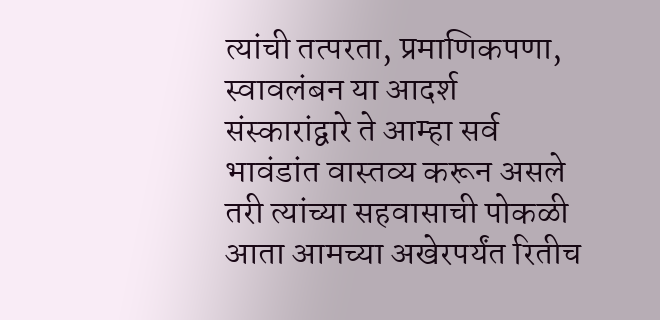त्यांची तत्परता, प्रमाणिकपणा, स्वावलंबन या आदर्श संस्कारांद्वारे ते आम्हा सर्व भावंडांत वास्तव्य करून असले तरी त्यांच्या सहवासाची पोकळी आता आमच्या अखेरपर्यंत रितीच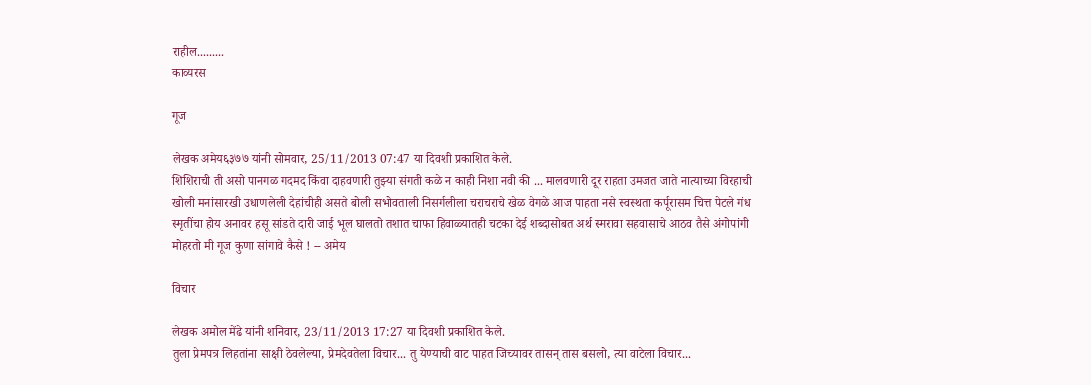राहील.........
काव्यरस

गूज

लेखक अमेय६३७७ यांनी सोमवार, 25/11/2013 07:47 या दिवशी प्रकाशित केले.
शिशिराची ती असो पानगळ गदमद किंवा दाहवणारी तुझ्या संगती कळे न काही निशा नवी की ... मालवणारी दूर राहता उमजत जाते नात्याच्या विरहाची खोली मनांसारखी उधाणलेली देहांचीही असते बोली सभोवताली निसर्गलीला चराचराचे खेळ वेगळे आज पाहता नसे स्वस्थता कर्पूरासम चित्त पेटले गंध स्मृतींचा होय अनावर हसू सांडते दारी जाई भूल घालतो तशात चाफा हिवाळ्यातही चटका देई शब्दासोबत अर्थ स्मरावा सहवासाचे आठव तैसे अंगोपांगी मोहरतो मी गूज कुणा सांगावे कैसे ! -- अमेय

विचार

लेखक अमोल मेंढे यांनी शनिवार, 23/11/2013 17:27 या दिवशी प्रकाशित केले.
तुला प्रेमपत्र लिहतांना साक्षी ठेवलेल्या, प्रेमदेवतेला विचार... तु येण्याची वाट पाहत जिच्यावर तासन् तास बसलो, त्या वाटेला विचार...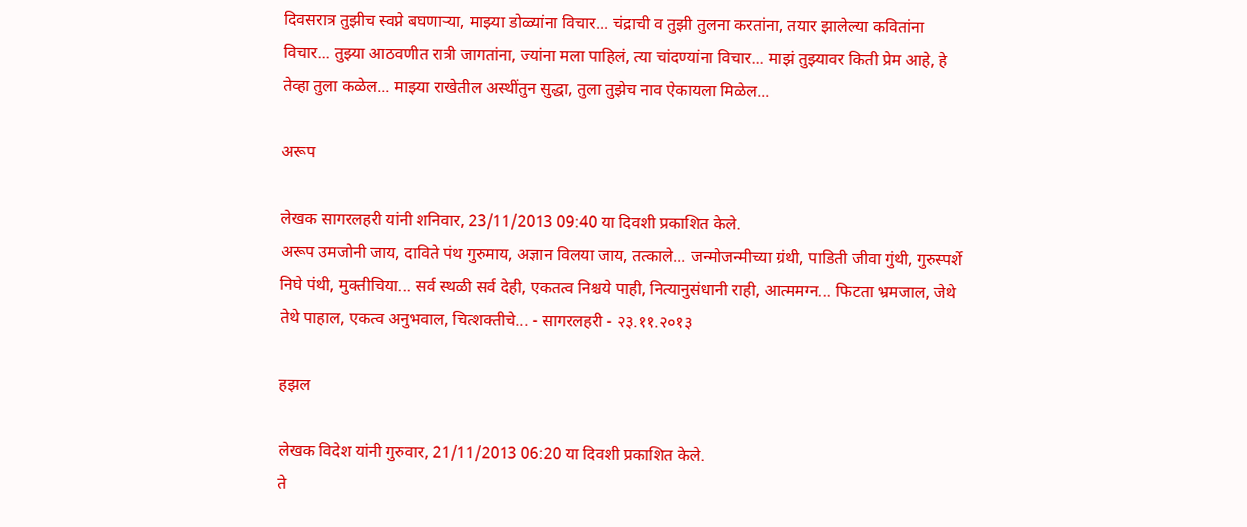दिवसरात्र तुझीच स्वप्ने बघणार्‍या, माझ्या डोळ्यांना विचार... चंद्राची व तुझी तुलना करतांना, तयार झालेल्या कवितांना विचार... तुझ्या आठवणीत रात्री जागतांना, ज्यांना मला पाहिलं, त्या चांदण्यांना विचार... माझं तुझ्यावर किती प्रेम आहे, हे तेव्हा तुला कळेल... माझ्या राखेतील अस्थींतुन सुद्धा, तुला तुझेच नाव ऐकायला मिळेल...

अरूप

लेखक सागरलहरी यांनी शनिवार, 23/11/2013 09:40 या दिवशी प्रकाशित केले.
अरूप उमजोनी जाय, दाविते पंथ गुरुमाय, अज्ञान विलया जाय, तत्काले... जन्मोजन्मीच्या ग्रंथी, पाडिती जीवा गुंथी, गुरुस्पर्शे निघे पंथी, मुक्तीचिया... सर्व स्थळी सर्व देही, एकतत्व निश्चये पाही, नित्यानुसंधानी राही, आत्ममग्न... फिटता भ्रमजाल, जेथे तेथे पाहाल, एकत्व अनुभवाल, चित्शक्तीचे... - सागरलहरी - २३.११.२०१३

हझल

लेखक विदेश यांनी गुरुवार, 21/11/2013 06:20 या दिवशी प्रकाशित केले.
ते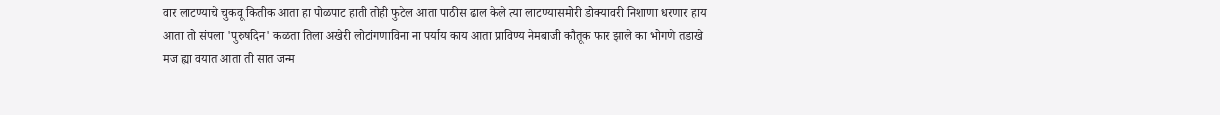वार लाटण्याचे चुकवू कितीक आता हा पोळपाट हाती तोही फुटेल आता पाठीस ढाल केले त्या लाटण्यासमोरी डोक्यावरी निशाणा धरणार हाय आता तो संपला 'पुरुषदिन' कळता तिला अखेरी लोटांगणाविना ना पर्याय काय आता प्राविण्य नेमबाजी कौतूक फार झाले का भोगणे तडाखे मज ह्या वयात आता ती सात जन्म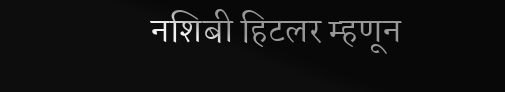नशिबी हिटलर म्हणून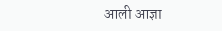आली आज्ञा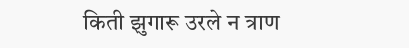किती झुगारू उरले न त्राण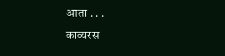आता . . .
काव्यरस